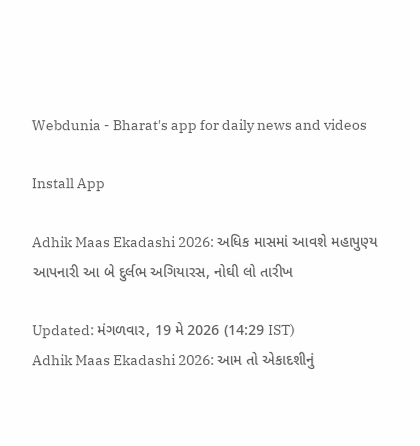Webdunia - Bharat's app for daily news and videos

Install App

Adhik Maas Ekadashi 2026: અધિક માસમાં આવશે મહાપુણ્ય આપનારી આ બે દુર્લભ અગિયારસ, નોઘી લો તારીખ

Updated: મંગળવાર, 19 મે 2026 (14:29 IST)
Adhik Maas Ekadashi 2026: આમ તો એકાદશીનું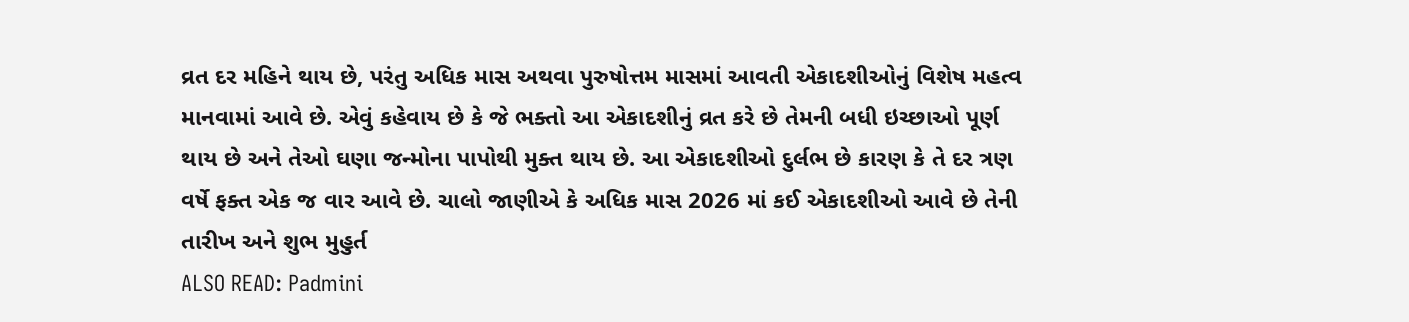વ્રત દર મહિને થાય છે, પરંતુ અધિક માસ અથવા પુરુષોત્તમ માસમાં આવતી એકાદશીઓનું વિશેષ મહત્વ માનવામાં આવે છે. એવું કહેવાય છે કે જે ભક્તો આ એકાદશીનું વ્રત કરે છે તેમની બધી ઇચ્છાઓ પૂર્ણ થાય છે અને તેઓ ઘણા જન્મોના પાપોથી મુક્ત થાય છે. આ એકાદશીઓ દુર્લભ છે કારણ કે તે દર ત્રણ વર્ષે ફક્ત એક જ વાર આવે છે. ચાલો જાણીએ કે અધિક માસ 2026 માં કઈ એકાદશીઓ આવે છે તેની તારીખ અને શુભ મુહુર્ત
ALSO READ: Padmini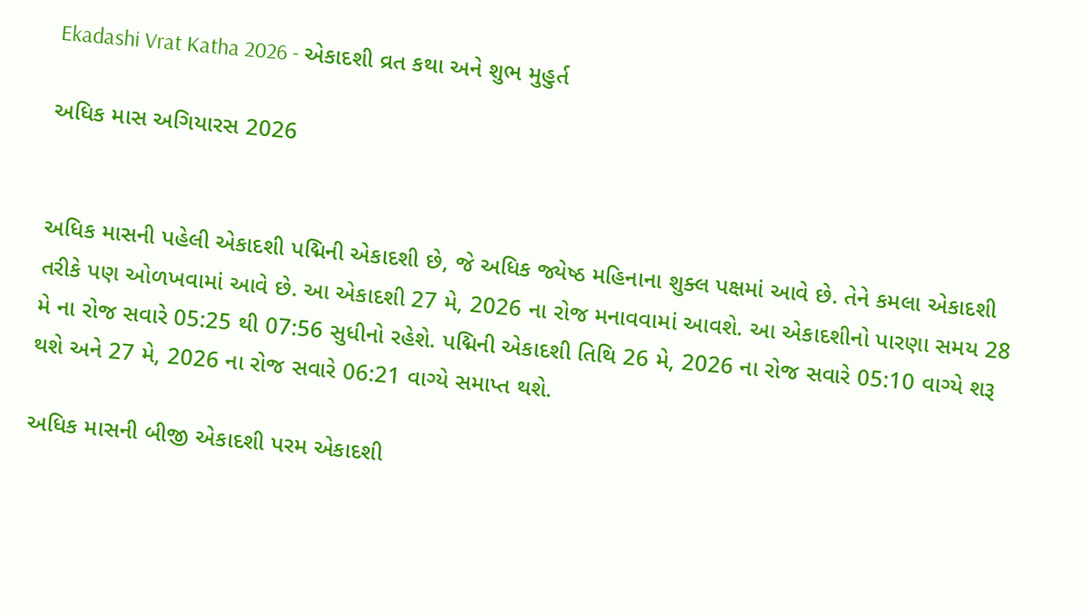Ekadashi Vrat Katha 2026 - એકાદશી વ્રત કથા અને શુભ મુહુર્ત

અધિક માસ અગિયારસ 2026


અધિક માસની પહેલી એકાદશી પદ્મિની એકાદશી છે, જે અધિક જ્યેષ્ઠ મહિનાના શુક્લ પક્ષમાં આવે છે. તેને કમલા એકાદશી તરીકે પણ ઓળખવામાં આવે છે. આ એકાદશી 27 મે, 2026 ના રોજ મનાવવામાં આવશે. આ એકાદશીનો પારણા સમય 28 મે ના રોજ સવારે 05:25 થી 07:56 સુધીનો રહેશે. પદ્મિની એકાદશી તિથિ 26 મે, 2026 ના રોજ સવારે 05:10 વાગ્યે શરૂ થશે અને 27 મે, 2026 ના રોજ સવારે 06:21 વાગ્યે સમાપ્ત થશે.

અધિક માસની બીજી એકાદશી પરમ એકાદશી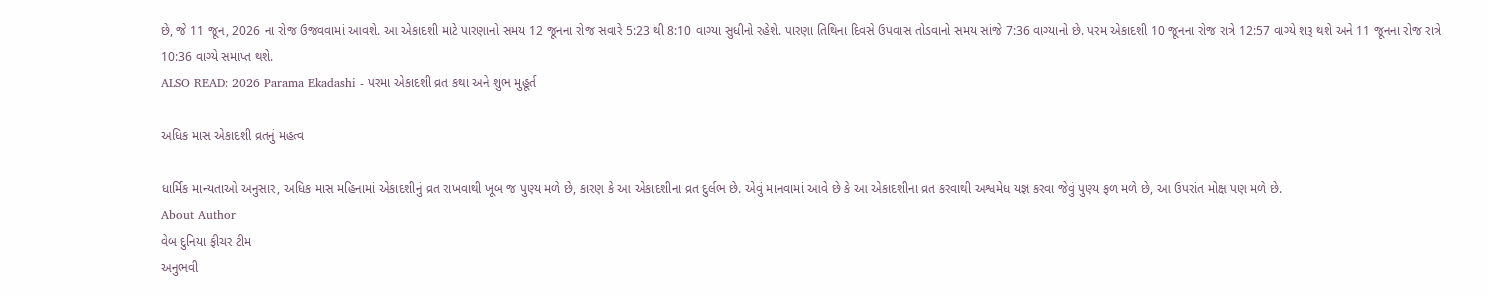છે, જે 11 જૂન, 2026 ના રોજ ઉજવવામાં આવશે. આ એકાદશી માટે પારણાનો સમય 12 જૂનના રોજ સવારે 5:23 થી 8:10 વાગ્યા સુધીનો રહેશે. પારણા તિથિના દિવસે ઉપવાસ તોડવાનો સમય સાંજે 7:36 વાગ્યાનો છે. પરમ એકાદશી 10 જૂનના રોજ રાત્રે 12:57 વાગ્યે શરૂ થશે અને 11 જૂનના રોજ રાત્રે 10:36 વાગ્યે સમાપ્ત થશે.
ALSO READ: 2026 Parama Ekadashi - પરમા એકાદશી વ્રત કથા અને શુભ મુહૂર્ત

અધિક માસ એકાદશી વ્રતનું મહત્વ

ધાર્મિક માન્યતાઓ અનુસાર, અધિક માસ મહિનામાં એકાદશીનું વ્રત રાખવાથી ખૂબ જ પુણ્ય મળે છે, કારણ કે આ એકાદશીના વ્રત દુર્લભ છે. એવું માનવામાં આવે છે કે આ એકાદશીના વ્રત કરવાથી અશ્વમેધ યજ્ઞ કરવા જેવું પુણ્ય ફળ મળે છે, આ ઉપરાંત મોક્ષ પણ મળે છે.
About Author
વેબ દુનિયા ફીચર ટીમ
અનુભવી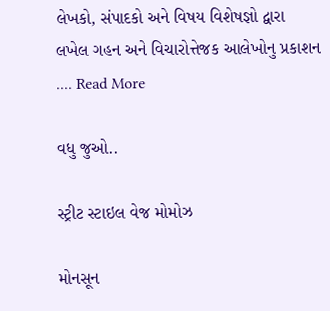લેખકો, સંપાદકો અને વિષય વિશેષજ્ઞો દ્વારા લખેલ ગહન અને વિચારોત્તેજક આલેખોનુ પ્રકાશન .... Read More

વધુ જુઓ..

સ્ટ્રીટ સ્ટાઇલ વેજ મોમોઝ

મોનસૂન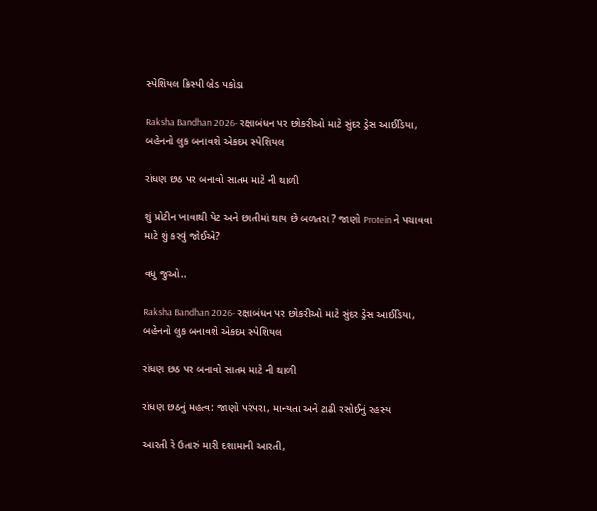સ્પેશિયલ ક્રિસ્પી બ્રેડ પકોડા

Raksha Bandhan 2026- રક્ષાબંધન પર છોકરીઓ માટે સુંદર ડ્રેસ આઈડિયા, બહેનનો લુક બનાવશે એકદમ સ્પેશિયલ

રાંધણ છઠ પર બનાવો સાતમ માટે ની થાળી

શું પ્રોટીન ખાવાથી પેટ અને છાતીમાં થાય છે બળતરા ? જાણો Protein ને પચાવવા માટે શું કરવું જોઈએ?

વધુ જુઓ..

Raksha Bandhan 2026- રક્ષાબંધન પર છોકરીઓ માટે સુંદર ડ્રેસ આઈડિયા, બહેનનો લુક બનાવશે એકદમ સ્પેશિયલ

રાંધણ છઠ પર બનાવો સાતમ માટે ની થાળી

રાંધણ છઠનું મહત્વ: જાણો પરંપરા, માન્યતા અને ટાઢી રસોઈનું રહસ્ય

આરતી રે ઉતારું મારી દશામાની આરતી,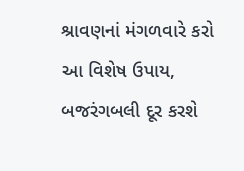શ્રાવણનાં મંગળવારે કરો આ વિશેષ ઉપાય, બજરંગબલી દૂર કરશે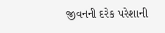જીવનની દરેક પરેશાની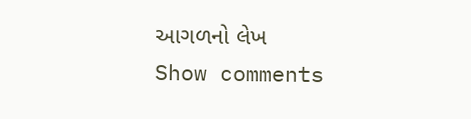આગળનો લેખ
Show comments